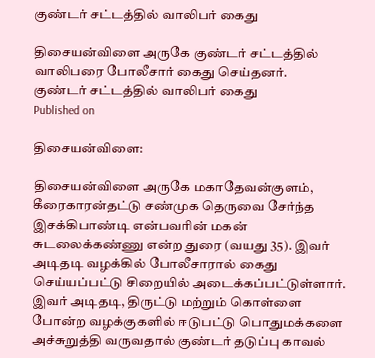குண்டர் சட்டத்தில் வாலிபர் கைது

திசையன்விளை அருகே குண்டர் சட்டத்தில் வாலிபரை போலீசார் கைது செய்தனர்.
குண்டர் சட்டத்தில் வாலிபர் கைது
Published on

திசையன்விளை:

திசையன்விளை அருகே மகாதேவன்குளம், கீரைகாரன்தட்டு சண்முக தெருவை சேர்ந்த இசக்கிபாண்டி என்பவரின் மகன் சுடலைக்கண்ணு என்ற துரை (வயது 35). இவர் அடிதடி வழக்கில் போலீசாரால் கைது செய்யப்பட்டு சிறையில் அடைக்கப்பட்டுள்ளார். இவர் அடிதடி, திருட்டு மற்றும் கொள்ளை போன்ற வழக்குகளில் ஈடுபட்டு பொதுமக்களை அச்சுறுத்தி வருவதால் குண்டர் தடுப்பு காவல்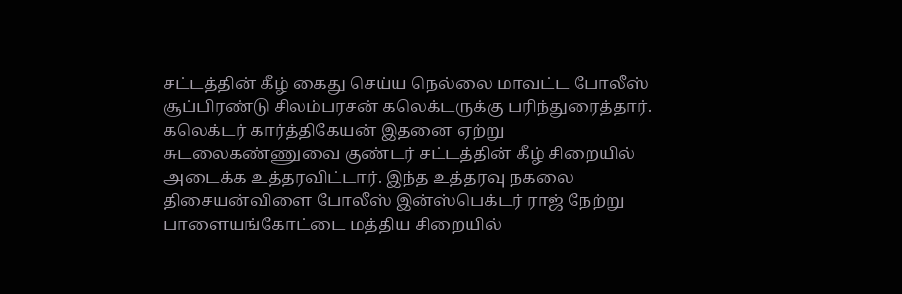சட்டத்தின் கீழ் கைது செய்ய நெல்லை மாவட்ட போலீஸ் சூப்பிரண்டு சிலம்பரசன் கலெக்டருக்கு பரிந்துரைத்தார். கலெக்டர் கார்த்திகேயன் இதனை ஏற்று சுடலைகண்ணுவை குண்டர் சட்டத்தின் கீழ் சிறையில் அடைக்க உத்தரவிட்டார். இந்த உத்தரவு நகலை திசையன்விளை போலீஸ் இன்ஸ்பெக்டர் ராஜ் நேற்று பாளையங்கோட்டை மத்திய சிறையில்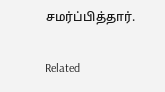சமர்ப்பித்தார்.

Related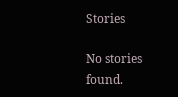Stories

No stories found.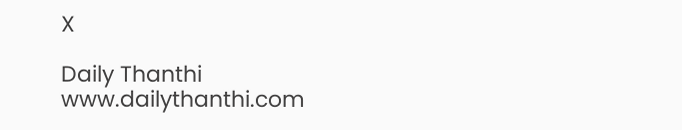X

Daily Thanthi
www.dailythanthi.com